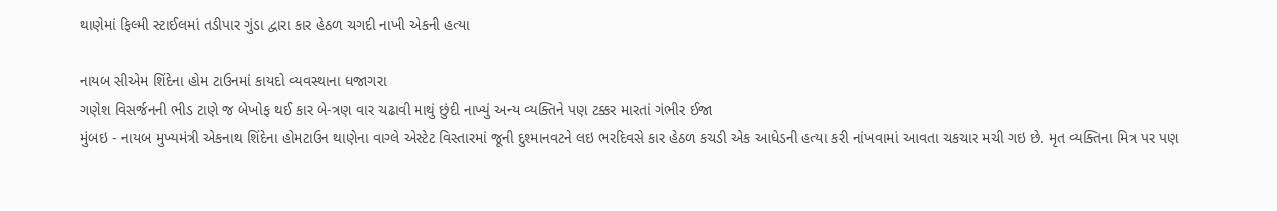થાણેમાં ફિલ્મી સ્ટાઈલમાં તડીપાર ગુંડા દ્વારા કાર હેઠળ ચગદી નાખી એકની હત્યા

નાયબ સીએમ શિંદેના હોમ ટાઉનમાં કાયદો વ્યવસ્થાના ધજાગરા
ગણેશ વિસર્જનની ભીડ ટાણે જ બેખોફ થઈ કાર બે-ત્રણ વાર ચઢાવી માથું છુંદી નાખ્યું અન્ય વ્યક્તિને પણ ટક્કર મારતાં ગંભીર ઈજા
મુંબઇ - નાયબ મુખ્યમંત્રી એકનાથ શિંદેના હોમટાઉન થાણેના વાગ્લે એસ્ટેટ વિસ્તારમાં જૂની દુશ્માનવટને લઇ ભરદિવસે કાર હેઠળ કચડી એક આધેડની હત્યા કરી નાંખવામાં આવતા ચકચાર મચી ગઇ છે. મૃત વ્યક્તિના મિત્ર પર પણ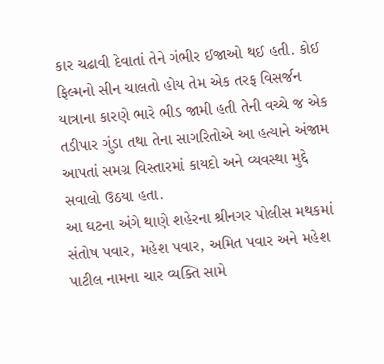કાર ચઢાવી દેવાતાં તેને ગંભીર ઈજાઓ થઈ હતી. કોઈ ફિલ્મનો સીન ચાલતો હોય તેમ એક તરફ વિસર્જન યાત્રાના કારણે ભારે ભીડ જામી હતી તેની વચ્ચે જ એક તડીપાર ગુંડા તથા તેના સાગરિતોએ આ હત્યાને અંજામ આપતાં સમગ્ર વિસ્તારમાં કાયદો અને વ્યવસ્થા મુદ્દે સવાલો ઉઠયા હતા.
આ ઘટના અંગે થાણે શહેરના શ્રીનગર પોલીસ મથકમાં સંતોષ પવાર, મહેશ પવાર, અમિત પવાર અને મહેશ પાટીલ નામના ચાર વ્યક્તિ સામે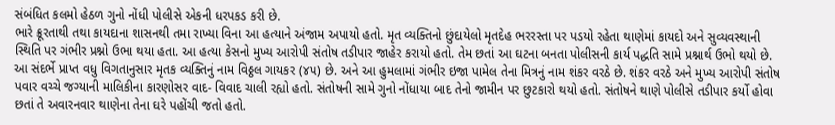સંબંધિત કલમો હેઠળ ગુનો નોંધી પોલીસે એકની ધરપકડ કરી છે.
ભારે ક્રૂરતાથી તથા કાયદાના શાસનથી તમા રાખ્યા વિના આ હત્યાને અંજામ અપાયો હતો. મૃત વ્યક્તિનો છુંદાયેલો મૃતદેહ ભરરસ્તા પર પડયો રહેતા થાણેમાં કાયદો અને સુવ્યવસ્થાની સ્થિતિ પર ગંભીર પ્રશ્નો ઉભા થયા હતા. આ હત્યા કેસનો મુખ્ય આરોપી સંતોષ તડીપાર જાહેર કરાયો હતો. તેમ છતાં આ ઘટના બનતા પોલીસની કાર્ય પદ્ધતિ સામે પ્રશ્નાર્થ ઉભો થયો છે.
આ સંદર્ભે પ્રાપ્ત વધુ વિગતાનુસાર મૃતક વ્યક્તિનું નામ વિઠ્ઠલ ગાયકર (૪૫) છે. અને આ હુમલામાં ગંભીર ઇજા પામેલ તેના મિત્રનું નામ શંકર વરઠે છે. શંકર વરઠે અને મુખ્ય આરોપી સંતોષ પવાર વચ્ચે જગ્યાની માલિકીના કારણોસર વાદ- વિવાદ ચાલી રહ્યો હતો. સંતોષની સામે ગુનો નોંધાયા બાદ તેનો જામીન પર છુટકારો થયો હતો. સંતોષને થાણે પોલીસે તડીપાર કર્યો હોવા છતાં તે અવારનવાર થાણેના તેના ઘરે પહોંચી જતો હતો.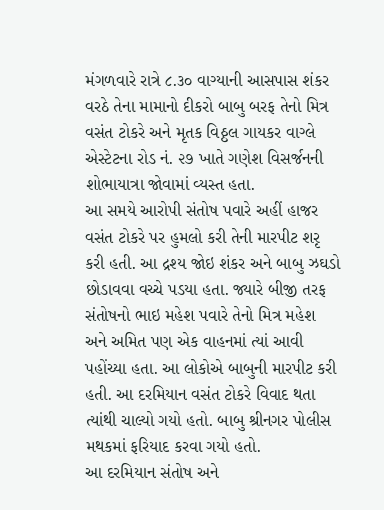મંગળવારે રાત્રે ૮.૩૦ વાગ્યાની આસપાસ શંકર વરઠે તેના મામાનો દીકરો બાબુ બરફ તેનો મિત્ર વસંત ટોકરે અને મૃતક વિઠ્ઠલ ગાયકર વાગ્લે એસ્ટેટના રોડ નં. ૨૭ ખાતે ગણેશ વિસર્જનની શોભાયાત્રા જોવામાં વ્યસ્ત હતા.
આ સમયે આરોપી સંતોષ પવારે અહીં હાજર વસંત ટોકરે પર હુમલો કરી તેની મારપીટ શરૃ કરી હતી. આ દ્રશ્ય જોઇ શંકર અને બાબુ ઝઘડો છોડાવવા વચ્ચે પડયા હતા. જ્યારે બીજી તરફ સંતોષનો ભાઇ મહેશ પવારે તેનો મિત્ર મહેશ અને અમિત પણ એક વાહનમાં ત્યાં આવી પહોંચ્યા હતા. આ લોકોએ બાબુની મારપીટ કરી હતી. આ દરમિયાન વસંત ટોકરે વિવાદ થતા ત્યાંથી ચાલ્યો ગયો હતો. બાબુ શ્રીનગર પોલીસ મથકમાં ફરિયાદ કરવા ગયો હતો.
આ દરમિયાન સંતોષ અને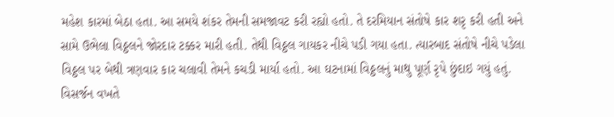મહેશ કારમાં બેઠા હતા. આ સમયે શંકર તેમની સમજાવટ કરી રહ્યો હતો. તે દરમિયાન સંતોષે કાર શરૃ કરી હતી અને સામે ઉભેલા વિઠ્ઠલને જોરદાર ટક્કર મારી હતી. તેથી વિઠ્ઠલ ગાયકર નીચે પડી ગયા હતા. ત્યારબાદ સંતોષે નીચે પડેલા વિઠ્ઠલ પર બેથી ત્રણવાર કાર ચલાવી તેમને કચડી માર્યા હતો. આ ઘટનામાં વિઠ્ઠલનું માથુ પૂર્ણ રૃપે છુંદાઇ ગયું હતું. વિસર્જન વખતે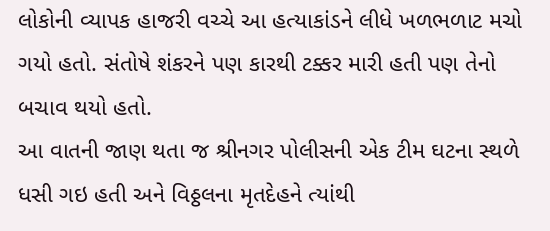લોકોની વ્યાપક હાજરી વચ્ચે આ હત્યાકાંડને લીધે ખળભળાટ મચો ગયો હતો. સંતોષે શંકરને પણ કારથી ટક્કર મારી હતી પણ તેનો બચાવ થયો હતો.
આ વાતની જાણ થતા જ શ્રીનગર પોલીસની એક ટીમ ઘટના સ્થળે ધસી ગઇ હતી અને વિઠ્ઠલના મૃતદેહને ત્યાંથી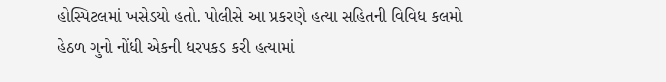હોસ્પિટલમાં ખસેડયો હતો. પોલીસે આ પ્રકરણે હત્યા સહિતની વિવિધ કલમો હેઠળ ગુનો નોંધી એકની ધરપકડ કરી હત્યામાં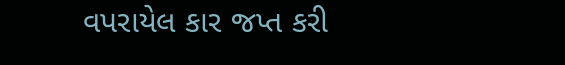વપરાયેલ કાર જપ્ત કરી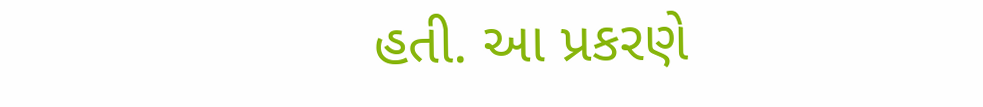હતી. આ પ્રકરણે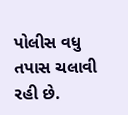પોલીસ વધુ તપાસ ચલાવી રહી છે.